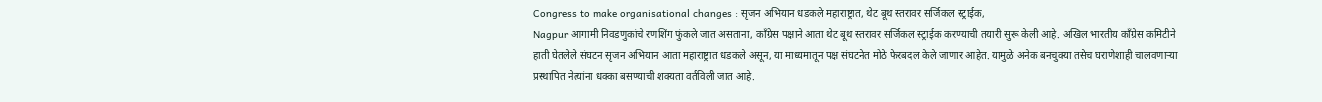Congress to make organisational changes : सृजन अभियान धडकले महाराष्ट्रात, थेट बूथ स्तरावर सर्जिकल स्ट्राईक,
Nagpur आगामी निवडणुकांचे रणशिंग फुंकले जात असताना, काँग्रेस पक्षाने आता थेट बूथ स्तरावर सर्जिकल स्ट्राईक करण्याची तयारी सुरू केली आहे. अखिल भारतीय काँग्रेस कमिटीने हाती घेतलेले संघटन सृजन अभियान आता महाराष्ट्रात धडकले असून, या माध्यमातून पक्ष संघटनेत मोठे फेरबदल केले जाणार आहेत. यामुळे अनेक बनचुक्या तसेच घराणेशाही चालवणाऱ्या प्रस्थापित नेत्यांना धक्का बसण्याची शक्यता वर्तविली जात आहे.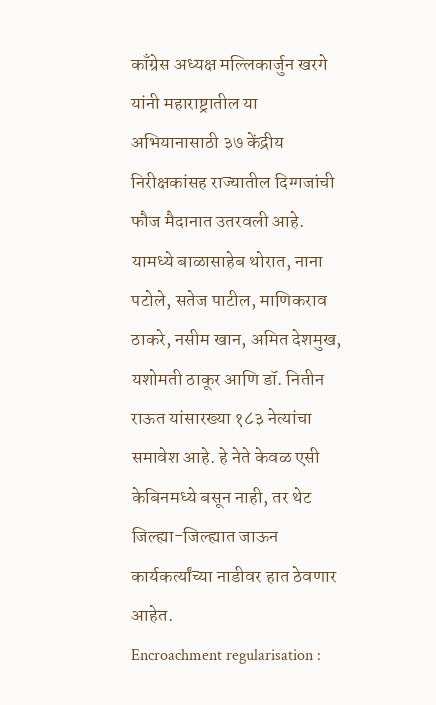काँग्रेस अध्यक्ष मल्लिकार्जुन खरगे यांनी महाराष्ट्रातील या अभियानासाठी ३७ केंद्रीय निरीक्षकांसह राज्यातील दिग्गजांची फौज मैदानात उतरवली आहे. यामध्ये बाळासाहेब थोरात, नाना पटोले, सतेज पाटील, माणिकराव ठाकरे, नसीम खान, अमित देशमुख, यशोमती ठाकूर आणि डॉ. नितीन राऊत यांसारख्या १८३ नेत्यांचा समावेश आहे. हे नेते केवळ एसी केबिनमध्ये बसून नाही, तर थेट जिल्ह्या-जिल्ह्यात जाऊन कार्यकर्त्यांच्या नाडीवर हात ठेवणार आहेत.
Encroachment regularisation :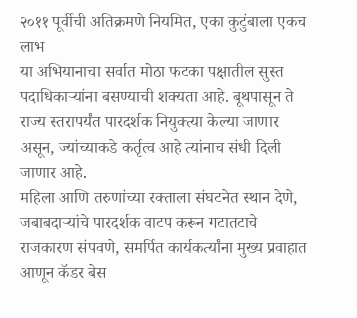२०११ पूर्वीची अतिक्रमणे नियमित, एका कुटुंबाला एकच लाभ
या अभियानाचा सर्वात मोठा फटका पक्षातील सुस्त पदाधिकाऱ्यांना बसण्याची शक्यता आहे. बूथपासून ते राज्य स्तरापर्यंत पारदर्शक नियुक्त्या केल्या जाणार असून, ज्यांच्याकडे कर्तृत्व आहे त्यांनाच संधी दिली जाणार आहे.
महिला आणि तरुणांच्या रक्ताला संघटनेत स्थान देणे, जबाबदाऱ्यांचे पारदर्शक वाटप करून गटातटाचे राजकारण संपवणे, समर्पित कार्यकर्त्यांना मुख्य प्रवाहात आणून कॅडर बेस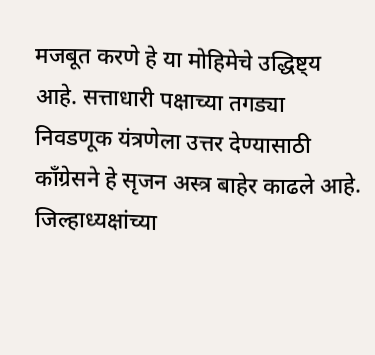मजबूत करणे हे या मोहिमेचे उद्धिष्ट्य आहे. सत्ताधारी पक्षाच्या तगड्या निवडणूक यंत्रणेला उत्तर देण्यासाठी काँग्रेसने हे सृजन अस्त्र बाहेर काढले आहे. जिल्हाध्यक्षांच्या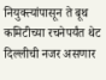नियुक्त्यांपासून ते बूथ कमिटीच्या रचनेपर्यंत थेट दिल्लीची नजर असणार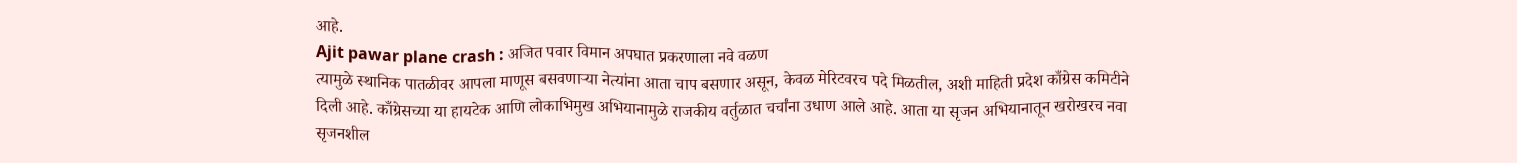आहे.
Ajit pawar plane crash : अजित पवार विमान अपघात प्रकरणाला नवे वळण
त्यामुळे स्थानिक पातळीवर आपला माणूस बसवणाऱ्या नेत्यांना आता चाप बसणार असून, केवळ मेरिटवरच पदे मिळतील, अशी माहिती प्रदेश काँग्रेस कमिटीने दिली आहे. काँग्रेसच्या या हायटेक आणि लोकाभिमुख अभियानामुळे राजकीय वर्तुळात चर्चांना उधाण आले आहे. आता या सृजन अभियानातून खरोखरच नवा सृजनशील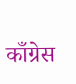काँग्रेस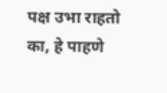पक्ष उभा राहतो का, हे पाहणे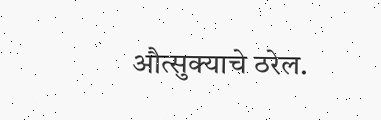औत्सुक्याचे ठरेल.